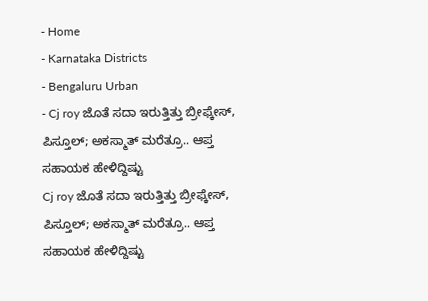- Home
- Karnataka Districts
- Bengaluru Urban
- Cj roy ಜೊತೆ ಸದಾ ಇರುತ್ತಿತ್ತು ಬ್ರೀಫ್ಕೇಸ್, ಪಿಸ್ತೂಲ್; ಅಕಸ್ಮಾತ್ ಮರೆತ್ರೂ.. ಆಪ್ತ ಸಹಾಯಕ ಹೇಳಿದ್ದಿಷ್ಟು
Cj roy ಜೊತೆ ಸದಾ ಇರುತ್ತಿತ್ತು ಬ್ರೀಫ್ಕೇಸ್, ಪಿಸ್ತೂಲ್; ಅಕಸ್ಮಾತ್ ಮರೆತ್ರೂ.. ಆಪ್ತ ಸಹಾಯಕ ಹೇಳಿದ್ದಿಷ್ಟು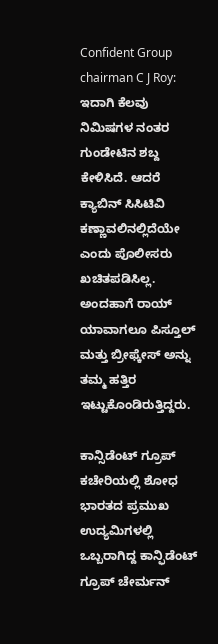Confident Group chairman C J Roy: ಇದಾಗಿ ಕೆಲವು ನಿಮಿಷಗಳ ನಂತರ ಗುಂಡೇಟಿನ ಶಬ್ದ ಕೇಳಿಸಿದೆ. ಆದರೆ ಕ್ಯಾಬಿನ್ ಸಿಸಿಟಿವಿ ಕಣ್ಣಾವಲಿನಲ್ಲಿದೆಯೇ ಎಂದು ಪೊಲೀಸರು ಖಚಿತಪಡಿಸಿಲ್ಲ. ಅಂದಹಾಗೆ ರಾಯ್ ಯಾವಾಗಲೂ ಪಿಸ್ತೂಲ್ ಮತ್ತು ಬ್ರೀಫ್ಕೇಸ್ ಅನ್ನು ತಮ್ಮ ಹತ್ತಿರ ಇಟ್ಟುಕೊಂಡಿರುತ್ತಿದ್ದರು.

ಕಾನ್ಸಿಡೆಂಟ್ ಗ್ರೂಪ್ ಕಚೇರಿಯಲ್ಲಿ ಶೋಧ
ಭಾರತದ ಪ್ರಮುಖ ಉದ್ಯಮಿಗಳಲ್ಲಿ ಒಬ್ಬರಾಗಿದ್ದ ಕಾನ್ಫಿಡೆಂಟ್ ಗ್ರೂಪ್ ಚೇರ್ಮನ್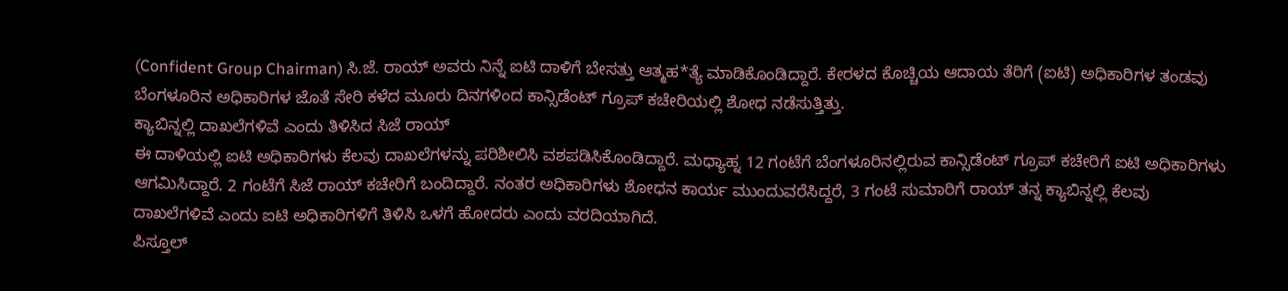(Confident Group Chairman) ಸಿ.ಜೆ. ರಾಯ್ ಅವರು ನಿನ್ನೆ ಐಟಿ ದಾಳಿಗೆ ಬೇಸತ್ತು ಆತ್ಮಹ*ತ್ಯೆ ಮಾಡಿಕೊಂಡಿದ್ದಾರೆ. ಕೇರಳದ ಕೊಚ್ಚಿಯ ಆದಾಯ ತೆರಿಗೆ (ಐಟಿ) ಅಧಿಕಾರಿಗಳ ತಂಡವು ಬೆಂಗಳೂರಿನ ಅಧಿಕಾರಿಗಳ ಜೊತೆ ಸೇರಿ ಕಳೆದ ಮೂರು ದಿನಗಳಿಂದ ಕಾನ್ಸಿಡೆಂಟ್ ಗ್ರೂಪ್ ಕಚೇರಿಯಲ್ಲಿ ಶೋಧ ನಡೆಸುತ್ತಿತ್ತು.
ಕ್ಯಾಬಿನ್ನಲ್ಲಿ ದಾಖಲೆಗಳಿವೆ ಎಂದು ತಿಳಿಸಿದ ಸಿಜೆ ರಾಯ್
ಈ ದಾಳಿಯಲ್ಲಿ ಐಟಿ ಅಧಿಕಾರಿಗಳು ಕೆಲವು ದಾಖಲೆಗಳನ್ನು ಪರಿಶೀಲಿಸಿ ವಶಪಡಿಸಿಕೊಂಡಿದ್ದಾರೆ. ಮಧ್ಯಾಹ್ನ 12 ಗಂಟೆಗೆ ಬೆಂಗಳೂರಿನಲ್ಲಿರುವ ಕಾನ್ಸಿಡೆಂಟ್ ಗ್ರೂಪ್ ಕಚೇರಿಗೆ ಐಟಿ ಅಧಿಕಾರಿಗಳು ಆಗಮಿಸಿದ್ದಾರೆ. 2 ಗಂಟೆಗೆ ಸಿಜೆ ರಾಯ್ ಕಚೇರಿಗೆ ಬಂದಿದ್ದಾರೆ. ನಂತರ ಅಧಿಕಾರಿಗಳು ಶೋಧನ ಕಾರ್ಯ ಮುಂದುವರೆಸಿದ್ದರೆ, 3 ಗಂಟೆ ಸುಮಾರಿಗೆ ರಾಯ್ ತನ್ನ ಕ್ಯಾಬಿನ್ನಲ್ಲಿ ಕೆಲವು ದಾಖಲೆಗಳಿವೆ ಎಂದು ಐಟಿ ಅಧಿಕಾರಿಗಳಿಗೆ ತಿಳಿಸಿ ಒಳಗೆ ಹೋದರು ಎಂದು ವರದಿಯಾಗಿದೆ.
ಪಿಸ್ತೂಲ್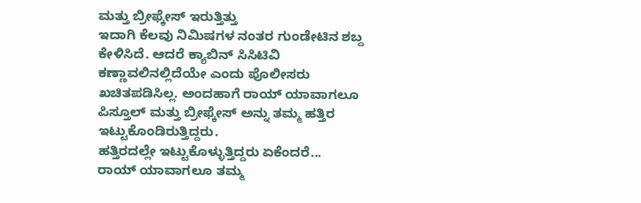ಮತ್ತು ಬ್ರೀಫ್ಕೇಸ್ ಇರುತ್ತಿತ್ತು
ಇದಾಗಿ ಕೆಲವು ನಿಮಿಷಗಳ ನಂತರ ಗುಂಡೇಟಿನ ಶಬ್ದ ಕೇಳಿಸಿದೆ. ಆದರೆ ಕ್ಯಾಬಿನ್ ಸಿಸಿಟಿವಿ ಕಣ್ಣಾವಲಿನಲ್ಲಿದೆಯೇ ಎಂದು ಪೊಲೀಸರು ಖಚಿತಪಡಿಸಿಲ್ಲ. ಅಂದಹಾಗೆ ರಾಯ್ ಯಾವಾಗಲೂ ಪಿಸ್ತೂಲ್ ಮತ್ತು ಬ್ರೀಫ್ಕೇಸ್ ಅನ್ನು ತಮ್ಮ ಹತ್ತಿರ ಇಟ್ಟುಕೊಂಡಿರುತ್ತಿದ್ದರು.
ಹತ್ತಿರದಲ್ಲೇ ಇಟ್ಟುಕೊಳ್ಳುತ್ತಿದ್ದರು ಏಕೆಂದರೆ...
ರಾಯ್ ಯಾವಾಗಲೂ ತಮ್ಮ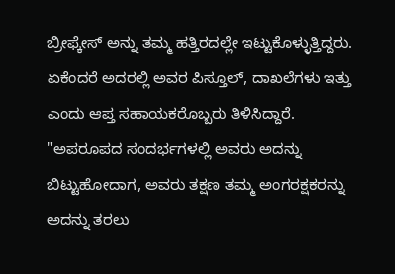ಬ್ರೀಫ್ಕೇಸ್ ಅನ್ನು ತಮ್ಮ ಹತ್ತಿರದಲ್ಲೇ ಇಟ್ಟುಕೊಳ್ಳುತ್ತಿದ್ದರು. ಏಕೆಂದರೆ ಅದರಲ್ಲಿ ಅವರ ಪಿಸ್ತೂಲ್, ದಾಖಲೆಗಳು ಇತ್ತು ಎಂದು ಆಪ್ತ ಸಹಾಯಕರೊಬ್ಬರು ತಿಳಿಸಿದ್ದಾರೆ. "ಅಪರೂಪದ ಸಂದರ್ಭಗಳಲ್ಲಿ ಅವರು ಅದನ್ನು ಬಿಟ್ಟುಹೋದಾಗ, ಅವರು ತಕ್ಷಣ ತಮ್ಮ ಅಂಗರಕ್ಷಕರನ್ನು ಅದನ್ನು ತರಲು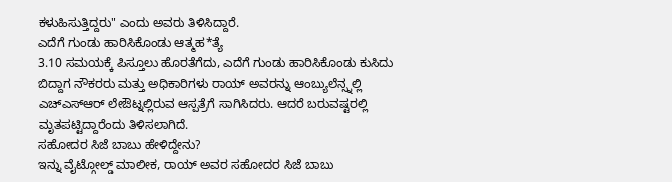ಕಳುಹಿಸುತ್ತಿದ್ದರು" ಎಂದು ಅವರು ತಿಳಿಸಿದ್ದಾರೆ.
ಎದೆಗೆ ಗುಂಡು ಹಾರಿಸಿಕೊಂಡು ಆತ್ಮಹ*ತ್ಯೆ
3.10 ಸಮಯಕ್ಕೆ ಪಿಸ್ತೂಲು ಹೊರತೆಗೆದು, ಎದೆಗೆ ಗುಂಡು ಹಾರಿಸಿಕೊಂಡು ಕುಸಿದು ಬಿದ್ದಾಗ ನೌಕರರು ಮತ್ತು ಅಧಿಕಾರಿಗಳು ರಾಯ್ ಅವರನ್ನು ಆಂಬ್ಯುಲೆನ್ಸ್ನಲ್ಲಿ ಎಚ್ಎಸ್ಆರ್ ಲೇಔಟ್ನಲ್ಲಿರುವ ಆಸ್ಪತ್ರೆಗೆ ಸಾಗಿಸಿದರು. ಆದರೆ ಬರುವಷ್ಟರಲ್ಲಿ ಮೃತಪಟ್ಟಿದ್ದಾರೆಂದು ತಿಳಿಸಲಾಗಿದೆ.
ಸಹೋದರ ಸಿಜೆ ಬಾಬು ಹೇಳಿದ್ದೇನು?
ಇನ್ನು ವೈಟ್ಗೋಲ್ಡ್ ಮಾಲೀಕ, ರಾಯ್ ಅವರ ಸಹೋದರ ಸಿಜೆ ಬಾಬು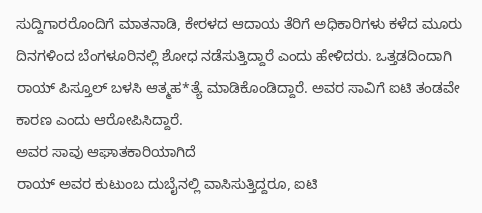ಸುದ್ದಿಗಾರರೊಂದಿಗೆ ಮಾತನಾಡಿ, ಕೇರಳದ ಆದಾಯ ತೆರಿಗೆ ಅಧಿಕಾರಿಗಳು ಕಳೆದ ಮೂರು ದಿನಗಳಿಂದ ಬೆಂಗಳೂರಿನಲ್ಲಿ ಶೋಧ ನಡೆಸುತ್ತಿದ್ದಾರೆ ಎಂದು ಹೇಳಿದರು. ಒತ್ತಡದಿಂದಾಗಿ ರಾಯ್ ಪಿಸ್ತೂಲ್ ಬಳಸಿ ಆತ್ಮಹ*ತ್ಯೆ ಮಾಡಿಕೊಂಡಿದ್ದಾರೆ. ಅವರ ಸಾವಿಗೆ ಐಟಿ ತಂಡವೇ ಕಾರಣ ಎಂದು ಆರೋಪಿಸಿದ್ದಾರೆ.
ಅವರ ಸಾವು ಆಘಾತಕಾರಿಯಾಗಿದೆ
ರಾಯ್ ಅವರ ಕುಟುಂಬ ದುಬೈನಲ್ಲಿ ವಾಸಿಸುತ್ತಿದ್ದರೂ, ಐಟಿ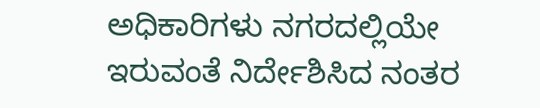ಅಧಿಕಾರಿಗಳು ನಗರದಲ್ಲಿಯೇ ಇರುವಂತೆ ನಿರ್ದೇಶಿಸಿದ ನಂತರ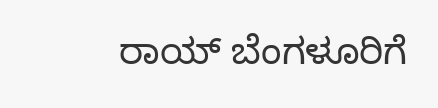ರಾಯ್ ಬೆಂಗಳೂರಿಗೆ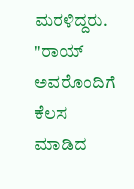ಮರಳಿದ್ದರು. "ರಾಯ್ ಅವರೊಂದಿಗೆ ಕೆಲಸ ಮಾಡಿದ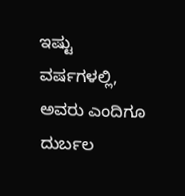ಇಷ್ಟು ವರ್ಷಗಳಲ್ಲಿ, ಅವರು ಎಂದಿಗೂ ದುರ್ಬಲ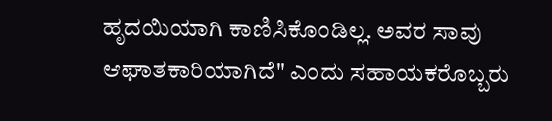ಹೃದಯಿಯಾಗಿ ಕಾಣಿಸಿಕೊಂಡಿಲ್ಲ. ಅವರ ಸಾವು ಆಘಾತಕಾರಿಯಾಗಿದೆ" ಎಂದು ಸಹಾಯಕರೊಬ್ಬರು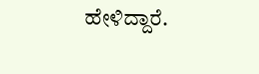ಹೇಳಿದ್ದಾರೆ.